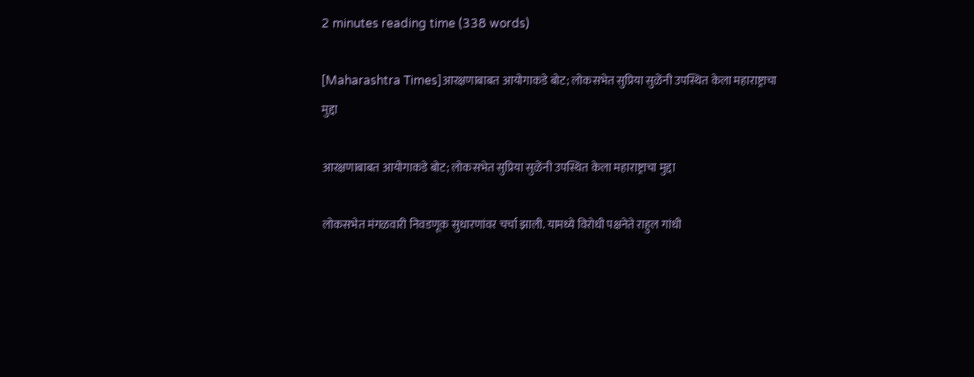2 minutes reading time (338 words)

[Maharashtra Times]आरक्षणाबाबत आयोगाकडे बोट; लोकसभेत सुप्रिया सुळेंनी उपस्थित केला महाराष्ट्राचा मुद्दा

आरक्षणाबाबत आयोगाकडे बोट; लोकसभेत सुप्रिया सुळेंनी उपस्थित केला महाराष्ट्राचा मुद्दा

लोकसभेत मंगळवारी निवडणूक सुधारणांवर चर्चा झाली. यामध्ये विरोधी पक्षनेते राहुल गांधी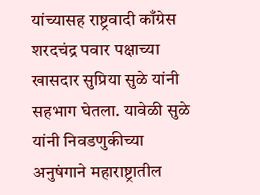यांच्यासह राष्ट्रवादी काँग्रेस शरदचंद्र पवार पक्षाच्या खासदार सुप्रिया सुळे यांनी सहभाग घेतला. यावेळी सुळे यांनी निवडणुकीच्या अनुषंगाने महाराष्ट्रातील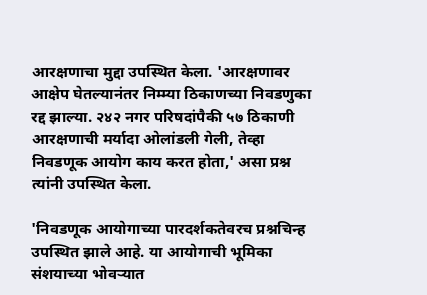आरक्षणाचा मुद्दा उपस्थित केला. 'आरक्षणावर आक्षेप घेतल्यानंतर निम्म्या ठिकाणच्या निवडणुका रद्द झाल्या. २४२ नगर परिषदांपैकी ५७ ठिकाणी आरक्षणाची मर्यादा ओलांडली गेली, तेव्हा निवडणूक आयोग काय करत होता,' असा प्रश्न त्यांनी उपस्थित केला.

'निवडणूक आयोगाच्या पारदर्शकतेवरच प्रश्नचिन्ह उपस्थित झाले आहे. या आयोगाची भूमिका संशयाच्या भोवऱ्यात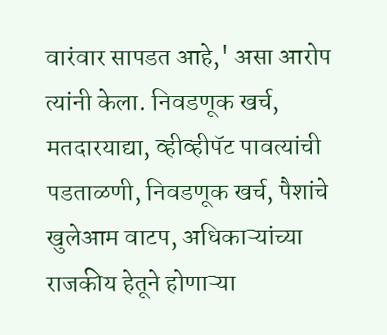वारंवार सापडत आहे,' असा आरोप त्यांनी केला. निवडणूक खर्च, मतदारयाद्या, व्हीव्हीपॅट पावत्यांची पडताळणी, निवडणूक खर्च, पैशांचे खुलेआम वाटप, अधिकाऱ्यांच्या राजकीय हेतूने होणाऱ्या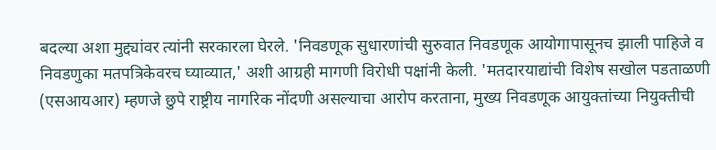बदल्या अशा मुद्द्यांवर त्यांनी सरकारला घेरले. 'निवडणूक सुधारणांची सुरुवात निवडणूक आयोगापासूनच झाली पाहिजे व निवडणुका मतपत्रिकेवरच घ्याव्यात,' अशी आग्रही मागणी विरोधी पक्षांनी केली. 'मतदारयाद्यांची विशेष सखोल पडताळणी (एसआयआर) म्हणजे छुपे राष्ट्रीय नागरिक नोंदणी असल्याचा आरोप करताना, मुख्य निवडणूक आयुक्तांच्या नियुक्तीची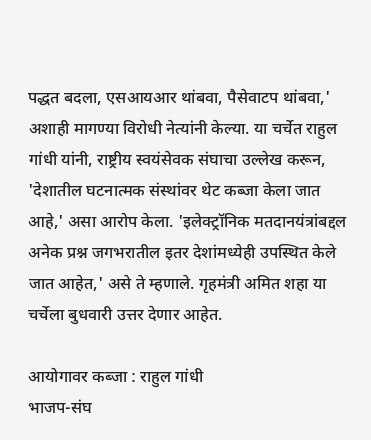पद्धत बदला, एसआयआर थांबवा, पैसेवाटप थांबवा,' अशाही मागण्या विरोधी नेत्यांनी केल्या. या चर्चेत राहुल गांधी यांनी, राष्ट्रीय स्वयंसेवक संघाचा उल्लेख करून, 'देशातील घटनात्मक संस्थांवर थेट कब्जा केला जात आहे,' असा आरोप केला. 'इलेक्ट्रॉनिक मतदानयंत्रांबद्दल अनेक प्रश्न जगभरातील इतर देशांमध्येही उपस्थित केले जात आहेत,' असे ते म्हणाले. गृहमंत्री अमित शहा या चर्चेला बुधवारी उत्तर देणार आहेत.

आयोगावर कब्जा : राहुल गांधी
भाजप-संघ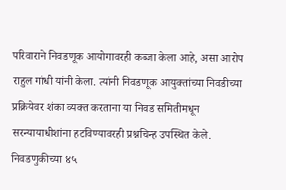परिवाराने निवडणूक आयोगावरही कब्जा केला आहे, असा आरोप राहुल गांधी यांनी केला. त्यांनी निवडणूक आयुक्तांच्या निवडीच्या प्रक्रियेवर शंका व्यक्त करताना या निवड समितीमधून सरन्यायाधीशांना हटविण्यावरही प्रश्नचिन्ह उपस्थित केले. निवडणुकीच्या ४५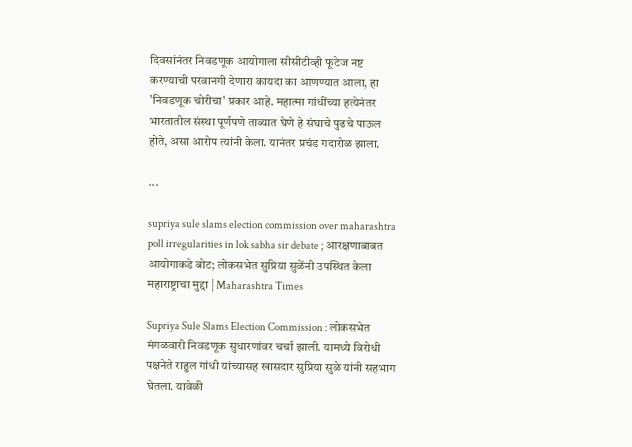दिवसांनंतर निवडणूक आयोगाला सीसीटीव्ही फूटेज नष्ट करण्याची परवानगी देणारा कायदा का आणण्यात आला, हा 'निवडणूक चोरीचा' प्रकार आहे. महात्मा गांधींच्या हत्येनंतर भारतातील संस्था पूर्णपणे ताब्यात घेणे हे संघाचे पुढचे पाऊल होते, असा आरोप त्यांनी केला. यानंतर प्रचंड गदारोळ झाला.

...

supriya sule slams election commission over maharashtra poll irregularities in lok sabha sir debate ; आरक्षणाबाबत आयोगाकडे बोट; लोकसभेत सुप्रिया सुळेंनी उपस्थित केला महाराष्ट्राचा मुद्दा | Maharashtra Times

Supriya Sule Slams Election Commission : लोकसभेत मंगळवारी निवडणूक सुधारणांवर चर्चा झाली. यामध्ये विरोधी पक्षनेते राहुल गांधी यांच्यासह खासदार सुप्रिया सुळे यांनी सहभाग घेतला. यावेळी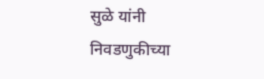सुळे यांनी निवडणुकीच्या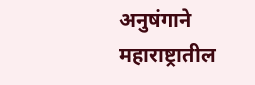अनुषंगाने महाराष्ट्रातील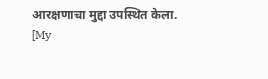आरक्षणाचा मुद्दा उपस्थित केला.
[My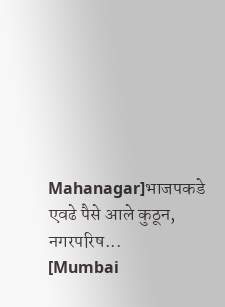Mahanagar]भाजपकडे एवढे पैसे आले कुठून, नगरपरिष...
[Mumbai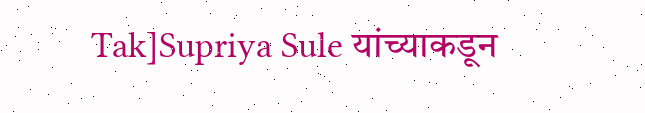Tak]Supriya Sule यांच्याकडून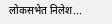लोकसभेत निलेश...